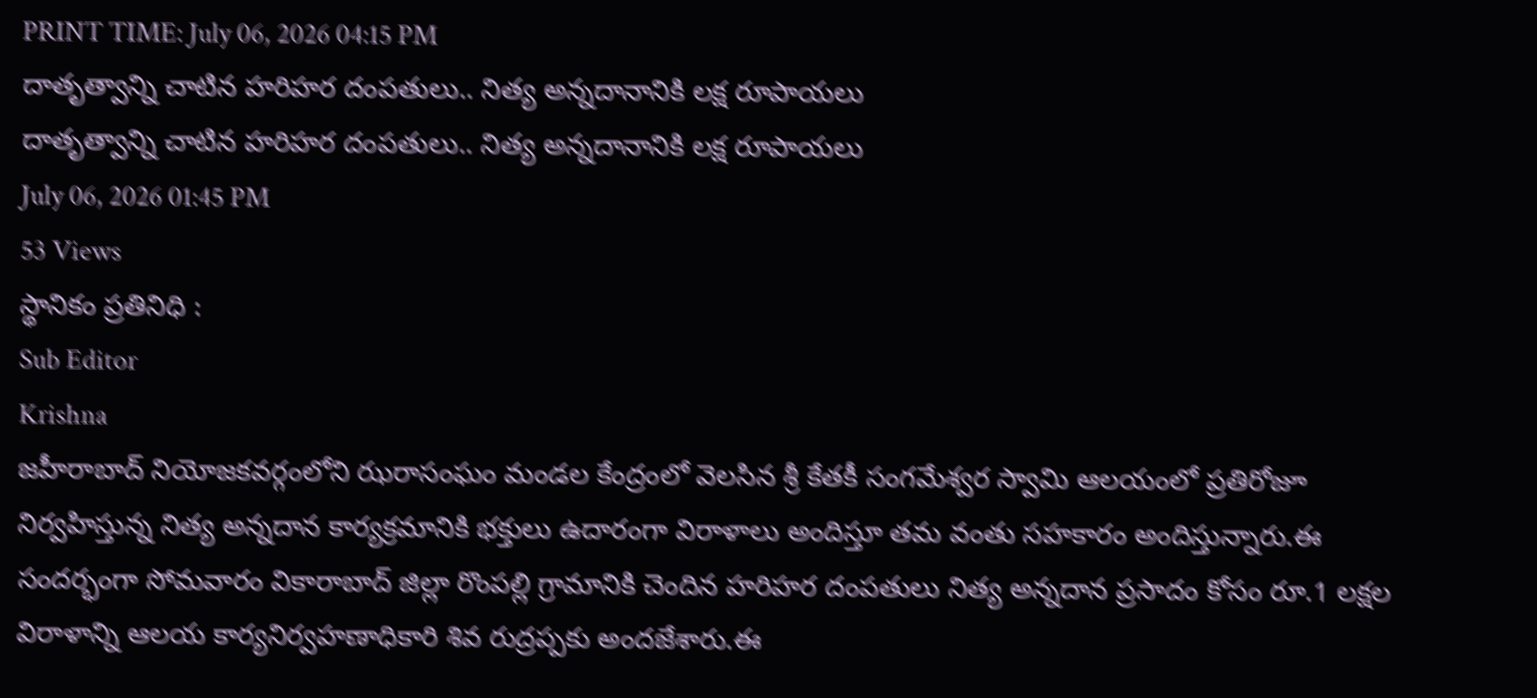PRINT TIME: July 06, 2026 04:15 PM
దాతృత్వాన్ని చాటిన హరిహర దంపతులు.. నిత్య అన్నదానానికి లక్ష రూపాయలు
దాతృత్వాన్ని చాటిన హరిహర దంపతులు.. నిత్య అన్నదానానికి లక్ష రూపాయలు
July 06, 2026 01:45 PM
53 Views
స్థానికం ప్రతినిధి :
Sub Editor
Krishna
జహీరాబాద్ నియోజకవర్గంలోని ఝరాసంఘం మండల కేంద్రంలో వెలసిన శ్రీ కేతకీ సంగమేశ్వర స్వామి ఆలయంలో ప్రతిరోజూ నిర్వహిస్తున్న నిత్య అన్నదాన కార్యక్రమానికి భక్తులు ఉదారంగా విరాళాలు అందిస్తూ తమ వంతు సహకారం అందిస్తున్నారు.ఈ సందర్భంగా సోమవారం వికారాబాద్ జిల్లా రొంపల్లి గ్రామానికి చెందిన హరిహర దంపతులు నిత్య అన్నదాన ప్రసాదం కోసం రూ.1 లక్షల విరాళాన్ని ఆలయ కార్యనిర్వహణాధికారి శివ రుద్రప్పకు అందజేశారు.ఈ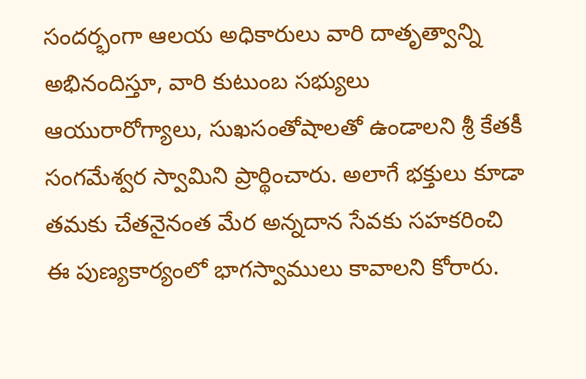సందర్భంగా ఆలయ అధికారులు వారి దాతృత్వాన్ని అభినందిస్తూ, వారి కుటుంబ సభ్యులు ఆయురారోగ్యాలు, సుఖసంతోషాలతో ఉండాలని శ్రీ కేతకీ సంగమేశ్వర స్వామిని ప్రార్థించారు. అలాగే భక్తులు కూడా తమకు చేతనైనంత మేర అన్నదాన సేవకు సహకరించి ఈ పుణ్యకార్యంలో భాగస్వాములు కావాలని కోరారు.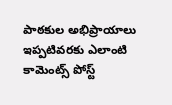పాఠకుల అభిప్రాయాలు
ఇప్పటివరకు ఎలాంటి కామెంట్స్ పోస్ట్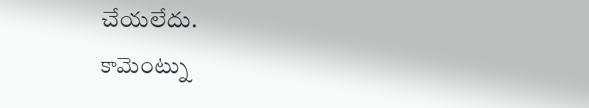చేయలేదు.
కామెంట్ను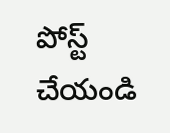పోస్ట్ చేయండి